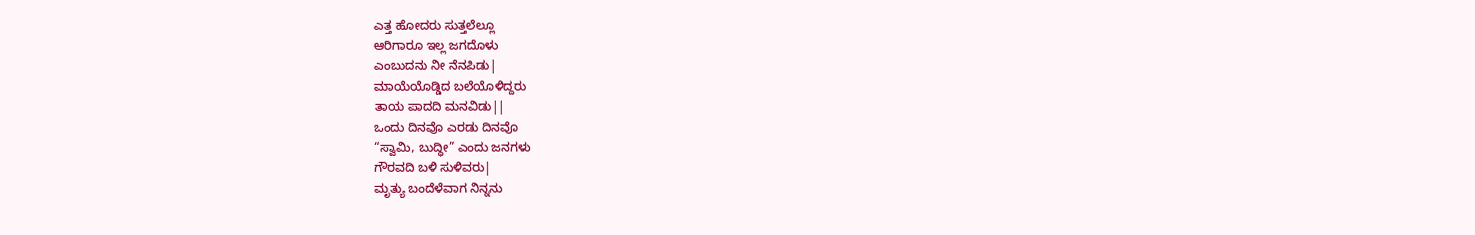ಎತ್ತ ಹೋದರು ಸುತ್ತಲೆಲ್ಲೂ
ಆರಿಗಾರೂ ಇಲ್ಲ ಜಗದೊಳು
ಎಂಬುದನು ನೀ ನೆನಪಿಡು|
ಮಾಯೆಯೊಡ್ಡಿದ ಬಲೆಯೊಳಿದ್ದರು
ತಾಯ ಪಾದದಿ ಮನವಿಡು||
ಒಂದು ದಿನವೊ ಎರಡು ದಿನವೊ
“ಸ್ವಾಮಿ, ಬುದ್ಧೀ” ಎಂದು ಜನಗಳು
ಗೌರವದಿ ಬಳಿ ಸುಳಿವರು|
ಮೃತ್ಯು ಬಂದೆಳೆವಾಗ ನಿನ್ನನು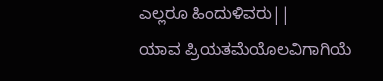ಎಲ್ಲರೂ ಹಿಂದುಳಿವರು||
ಯಾವ ಪ್ರಿಯತಮೆಯೊಲವಿಗಾಗಿಯೆ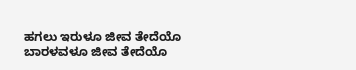ಹಗಲು ಇರುಳೂ ಜೀವ ತೇದೆಯೊ
ಬಾರಳವಳೂ ಜೀವ ತೇದೆಯೊ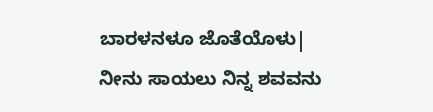ಬಾರಳನಳೂ ಜೊತೆಯೊಳು|
ನೀನು ಸಾಯಲು ನಿನ್ನ ಶವವನು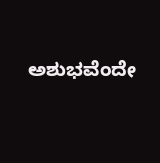ಅಶುಭವೆಂದೇ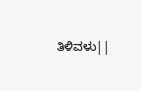ತಿಳಿವಳು||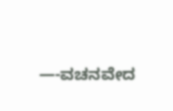—-ವಚನವೇದ